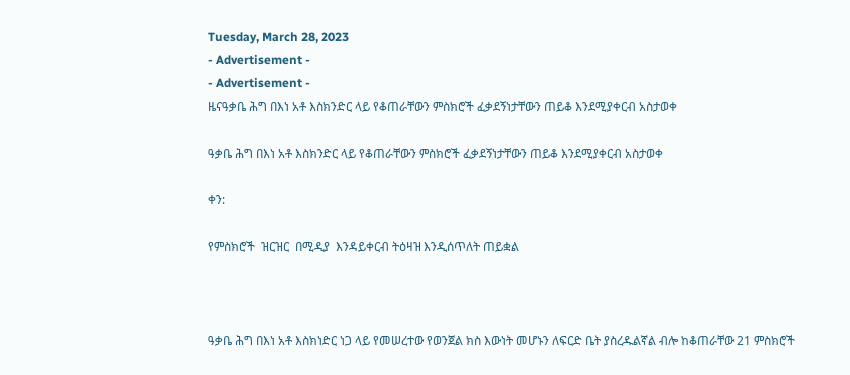Tuesday, March 28, 2023
- Advertisement -
- Advertisement -
ዜናዓቃቤ ሕግ በእነ አቶ እስክንድር ላይ የቆጠራቸውን ምስክሮች ፈቃደኝነታቸውን ጠይቆ እንደሚያቀርብ አስታወቀ

ዓቃቤ ሕግ በእነ አቶ እስክንድር ላይ የቆጠራቸውን ምስክሮች ፈቃደኝነታቸውን ጠይቆ እንደሚያቀርብ አስታወቀ

ቀን:

የምስክሮች  ዝርዝር  በሚዲያ  እንዳይቀርብ ትዕዛዝ እንዲሰጥለት ጠይቋል



ዓቃቤ ሕግ በእነ አቶ እስክነድር ነጋ ላይ የመሠረተው የወንጀል ክስ እውነት መሆኑን ለፍርድ ቤት ያስረዱልኛል ብሎ ከቆጠራቸው 21 ምስክሮች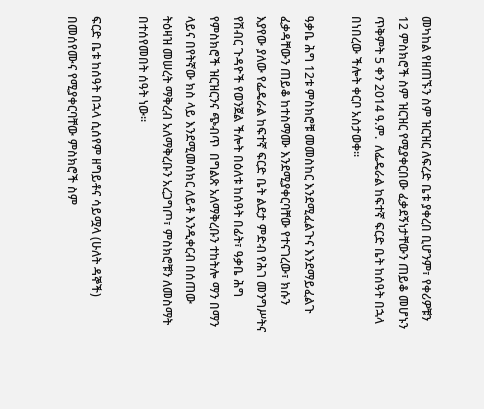መካከል የዘጠኙን ስም ዝርዝር ለፍረድ ቤቱ ያቀረበ ቢሆንም፣ የቀሪዎቹን 12 ምስክሮች ስም ዝርዝር የሚያቀርበው ፈቃደኝነታቸውን ጠይቆ መሆኑን ጥቅምት 5 ቀን 2014 ዓ.ም.  ለፌዴራል ከፍተኛ ፍርድ ቤት ከሰዓት በኋላ በነበረው ችሎት ቀርቦ አስታወቀ፡፡

ዓቃቤ ሕግ 12ቱ ምስክሮቹ መመስከር እንደሚፈልጉና እንደማይፈልጉ ፈቃዳቸውን ጠይቆ ከተስማሙ እንደሚያቀርባቸው የተናገረው፣ ክሱን እያየው ያለው የፌዴራል ከፍተኛ ፍርድ ቤት ልደታ ምድብ የሕገ መንግሥትና የሽብር ጉዳዮች የወንጀል ችሎት በዕለቱ ከሰዓት በፊት፣ ዓቃቤ ሕግ የምስክሮች ዝርዝርንና ጭብጥ  በግልጽ አለማቅረቡን ተከትሎ ማን በማን ላይና በየትኛው ክስ ላይ እንደሚመሰክር ለይቶ እንዲቀርብ በሰጠው ትዕዛዝ መሠረት ማቅረብ አለማቅረቡን አረጋግጦ፣ ምስክሮቹን ለመስማት በተሰየመበት ሰዓት ነው፡፡

ፍርድ ቤቱ ከሰዓት በኋላ ሲሰየም ዘግይቶና ሳይሟላ (ሁለት ዳኞች) በመሰየሙና የሚያቀርባቸው ምስክሮች ስም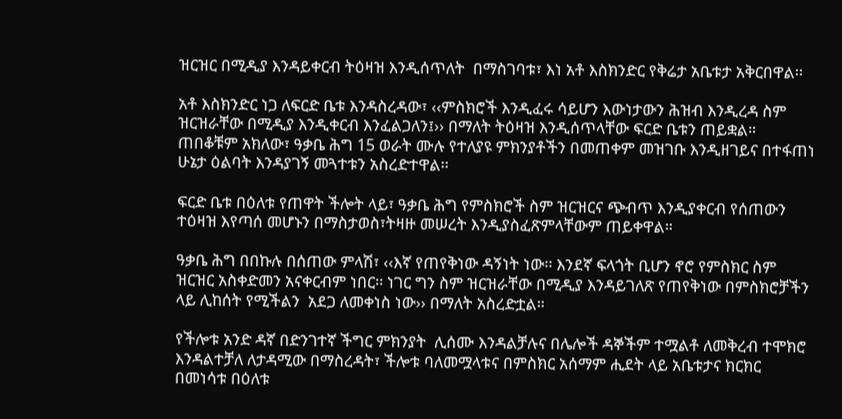ዝርዝር በሚዲያ እንዳይቀርብ ትዕዛዝ እንዲሰጥለት  በማስገባቱ፣ እነ አቶ እስክንድር የቅሬታ አቤቱታ አቅርበዋል፡፡

አቶ እስክንድር ነጋ ለፍርድ ቤቱ እንዳስረዳው፣ ‹‹ምስክሮች እንዲፈሩ ሳይሆን እውነታውን ሕዝብ እንዲረዳ ስም ዝርዝራቸው በሚዲያ እንዲቀርብ እንፈልጋለን፤›› በማለት ትዕዛዝ እንዲሰጥላቸው ፍርድ ቤቱን ጠይቋል። ጠበቆቹም አክለው፣ ዓቃቤ ሕግ 15 ወራት ሙሉ የተለያዩ ምክንያቶችን በመጠቀም መዝገቡ እንዲዘገይና በተፋጠነ ሁኔታ ዕልባት እንዳያገኝ መጓተቱን አስረድተዋል፡፡

ፍርድ ቤቱ በዕለቱ የጠዋት ችሎት ላይ፣ ዓቃቤ ሕግ የምስክሮች ስም ዝርዝርና ጭብጥ እንዲያቀርብ የሰጠውን ተዕዛዝ እየጣሰ መሆኑን በማስታወስ፣ትዛዙ መሠረት እንዲያስፈጽምላቸውም ጠይቀዋል።

ዓቃቤ ሕግ በበኩሉ በሰጠው ምላሽ፣ ‹‹እኛ የጠየቅነው ዳኝነት ነው፡፡ እንደኛ ፍላጎት ቢሆን ኖሮ የምስክር ስም ዝርዝር አስቀድመን አናቀርብም ነበር፡፡ ነገር ግን ስም ዝርዝራቸው በሚዲያ እንዳይገለጽ የጠየቅነው በምስክሮቻችን ላይ ሊከሰት የሚችልን  አደጋ ለመቀነስ ነው›› በማለት አስረድቷል።

የችሎቱ አንድ ዳኛ በድንገተኛ ችግር ምክንያት  ሊሰሙ እንዳልቻሉና በሌሎች ዳኞችም ተሟልቶ ለመቅረብ ተሞክሮ እንዳልተቻለ ለታዳሚው በማስረዳት፣ ችሎቱ ባለመሟላቱና በምስክር አሰማም ሒደት ላይ አቤቱታና ክርክር በመነሳቱ በዕለቱ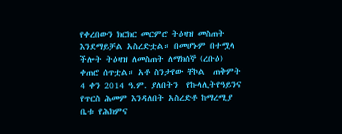የቀረበውን ክርክር መርምሮ ትዕዛዝ መስጠት እንደማይቻል አስረድቷል። በመሆኑም በተሟላ ችሎት ትዕዛዝ ለመስጠት ለማክሰኞ (ረቡዕ) ቀጠሮ ሰጥቷል። አቶ ስንታየው ቸኮል  ጠቅምት 4 ቀን 2014 ዓ.ም. ያለበትን  የኩላሊትየዓይንና  የጥርስ ሕመም እንዳለበት አስረድቶ ከማረሚያ ቤቱ የሕክምና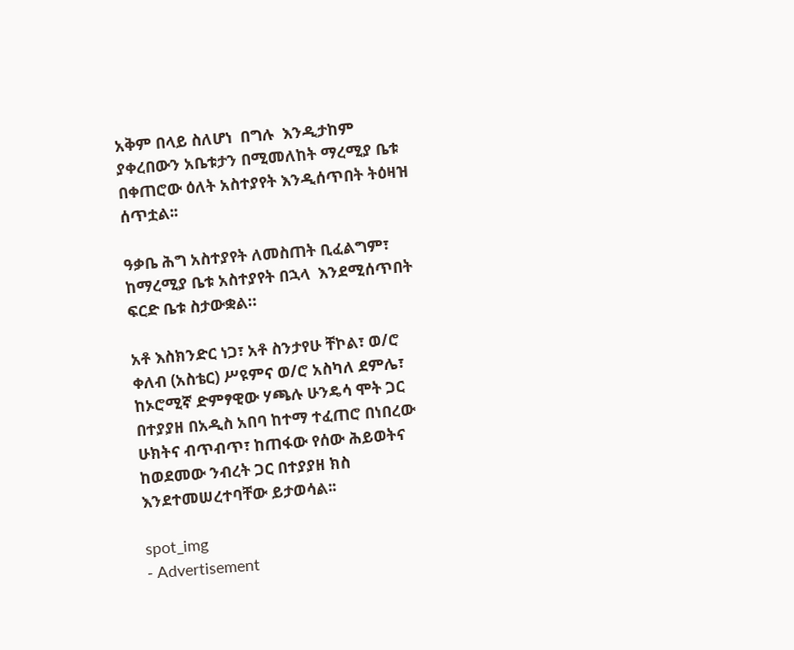አቅም በላይ ስለሆነ  በግሉ  እንዲታከም ያቀረበውን አቤቱታን በሚመለከት ማረሚያ ቤቱ በቀጠሮው ዕለት አስተያየት እንዲሰጥበት ትዕዛዝ ሰጥቷል፡፡

ዓቃቤ ሕግ አስተያየት ለመስጠት ቢፈልግም፣ ከማረሚያ ቤቱ አስተያየት በኋላ  እንደሚሰጥበት ፍርድ ቤቱ ስታውቋል።

አቶ እስክንድር ነጋ፣ አቶ ስንታየሁ ቸኮል፣ ወ/ሮ ቀለብ (አስቴር) ሥዩምና ወ/ሮ አስካለ ደምሌ፣ ከኦሮሚኛ ድምፃዊው ሃጫሉ ሁንዴሳ ሞት ጋር በተያያዘ በአዲስ አበባ ከተማ ተፈጠሮ በነበረው ሁክትና ብጥብጥ፣ ከጠፋው የሰው ሕይወትና ከወደመው ንብረት ጋር በተያያዘ ክስ እንደተመሠረተባቸው ይታወሳል፡፡

spot_img
- Advertisement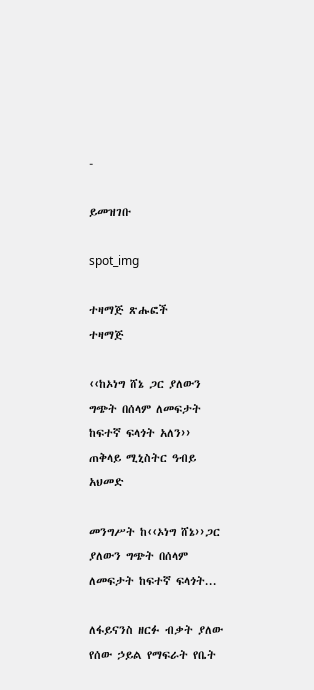-

ይመዝገቡ

spot_img

ተዛማጅ ጽሑፎች
ተዛማጅ

‹‹ከኦነግ ሸኔ ጋር ያለውን ግጭት በሰላም ለመፍታት ከፍተኛ ፍላጎት አለን›› ጠቅላይ ሚኒስትር ዓብይ አህመድ

መንግሥት ከ‹‹ኦነግ ሸኔ››ጋር ያለውን ግጭት በሰላም ለመፍታት ከፍተኛ ፍላጎት...

ለፋይናንስ ዘርፉ ብቃት ያለው የሰው ኃይል የማፍራት የቤት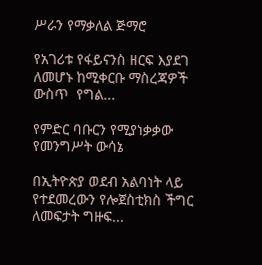ሥራን የማቃለል ጅማሮ

የአገሪቱ የፋይናንስ ዘርፍ እያደገ ለመሆኑ ከሚቀርቡ ማስረጃዎች ውስጥ  የግል...

የምድር ባቡርን የሚያነቃቃው የመንግሥት ውሳኔ

በኢትዮጵያ ወደብ አልባነት ላይ የተደመረውን የሎጀስቲክስ ችግር ለመፍታት ግዙፍ...